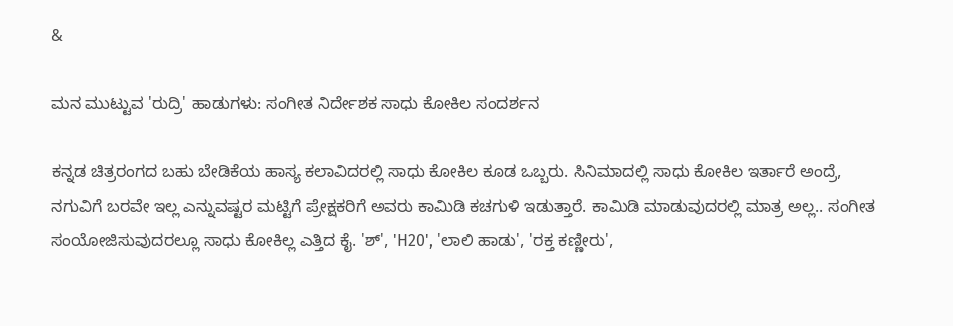&

ಮನ ಮುಟ್ಟುವ 'ರುದ್ರಿ' ಹಾಡುಗಳು: ಸಂಗೀತ ನಿರ್ದೇಶಕ ಸಾಧು ಕೋಕಿಲ ಸಂದರ್ಶನ

ಕನ್ನಡ ಚಿತ್ರರಂಗದ ಬಹು ಬೇಡಿಕೆಯ ಹಾಸ್ಯ ಕಲಾವಿದರಲ್ಲಿ ಸಾಧು ಕೋಕಿಲ ಕೂಡ ಒಬ್ಬರು. ಸಿನಿಮಾದಲ್ಲಿ ಸಾಧು ಕೋಕಿಲ ಇರ್ತಾರೆ ಅಂದ್ರೆ, ನಗುವಿಗೆ ಬರವೇ ಇಲ್ಲ ಎನ್ನುವಷ್ಟರ ಮಟ್ಟಿಗೆ ಪ್ರೇಕ್ಷಕರಿಗೆ ಅವರು ಕಾಮಿಡಿ ಕಚಗುಳಿ ಇಡುತ್ತಾರೆ. ಕಾಮಿಡಿ ಮಾಡುವುದರಲ್ಲಿ ಮಾತ್ರ ಅಲ್ಲ.. ಸಂಗೀತ ಸಂಯೋಜಿಸುವುದರಲ್ಲೂ ಸಾಧು ಕೋಕಿಲ್ಲ ಎತ್ತಿದ ಕೈ. 'ಶ್', 'H20', 'ಲಾಲಿ ಹಾಡು', 'ರಕ್ತ ಕಣ್ಣೀರು',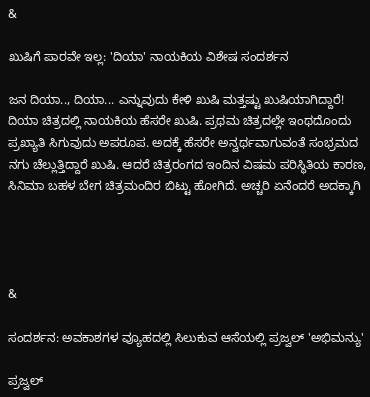&

ಖುಷಿಗೆ ಪಾರವೇ ಇಲ್ಲ: 'ದಿಯಾ' ನಾಯಕಿಯ ವಿಶೇಷ ಸಂದರ್ಶನ

ಜನ ದಿಯಾ.., ದಿಯಾ... ಎನ್ನುವುದು ಕೇಳಿ ಖುಷಿ ಮತ್ತಷ್ಟು ಖುಷಿಯಾಗಿದ್ದಾರೆ! ದಿಯಾ ಚಿತ್ರದಲ್ಲಿ ನಾಯಕಿಯ ಹೆಸರೇ ಖುಷಿ. ಪ್ರಥಮ ಚಿತ್ರದಲ್ಲೇ ಇಂಥದೊಂದು ಪ್ರಖ್ಯಾತಿ ಸಿಗುವುದು ಅಪರೂಪ. ಅದಕ್ಕೆ ಹೆಸರೇ ಅನ್ವರ್ಥವಾಗುವಂತೆ ಸಂಭ್ರಮದ ನಗು ಚೆಲ್ಲುತ್ತಿದ್ದಾರೆ ಖುಷಿ. ಆದರೆ ಚಿತ್ರರಂಗದ ಇಂದಿನ ವಿಷಮ ಪರಿಸ್ಥಿತಿಯ ಕಾರಣ, ಸಿನಿಮಾ ಬಹಳ ಬೇಗ ಚಿತ್ರಮಂದಿರ ಬಿಟ್ಟು ಹೋಗಿದೆ. ಅಚ್ಚರಿ ಏನೆಂದರೆ ಅದಕ್ಕಾಗಿ




&

ಸಂದರ್ಶನ: ಅವಕಾಶಗಳ ವ್ಯೂಹದಲ್ಲಿ ಸಿಲುಕುವ ಆಸೆಯಲ್ಲಿ ಪ್ರಜ್ವಲ್ 'ಅಭಿಮನ್ಯು'

ಪ್ರಜ್ವಲ್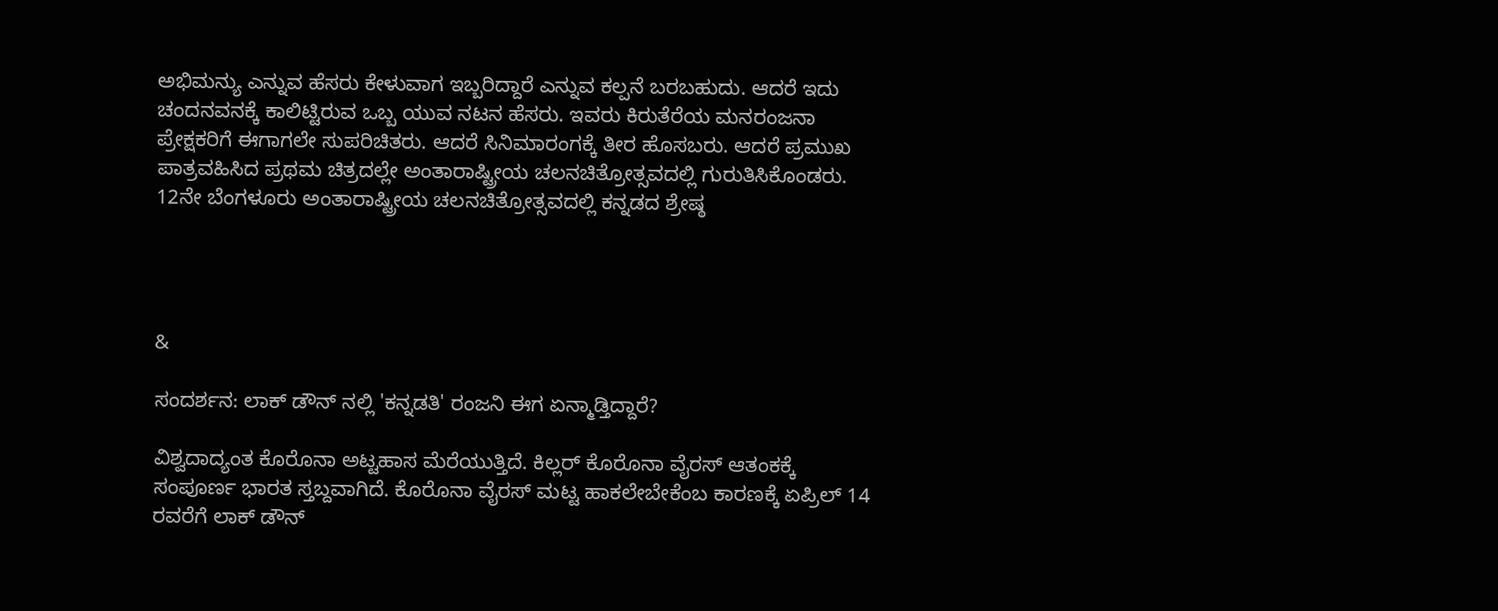ಅಭಿಮನ್ಯು ಎನ್ನುವ ಹೆಸರು ಕೇಳುವಾಗ ಇಬ್ಬರಿದ್ದಾರೆ ಎನ್ನುವ ಕಲ್ಪನೆ ಬರಬಹುದು. ಆದರೆ ಇದು ಚಂದನವನಕ್ಕೆ ಕಾಲಿಟ್ಟಿರುವ ಒಬ್ಬ ಯುವ ನಟನ ಹೆಸರು. ಇವರು ಕಿರುತೆರೆಯ ಮನರಂಜನಾ ಪ್ರೇಕ್ಷಕರಿಗೆ ಈಗಾಗಲೇ ಸುಪರಿಚಿತರು. ಆದರೆ ಸಿನಿಮಾರಂಗಕ್ಕೆ ತೀರ ಹೊಸಬರು. ಆದರೆ ಪ್ರಮುಖ ಪಾತ್ರವಹಿಸಿದ ಪ್ರಥಮ ಚಿತ್ರದಲ್ಲೇ ಅಂತಾರಾಷ್ಟ್ರೀಯ ಚಲನಚಿತ್ರೋತ್ಸವದಲ್ಲಿ ಗುರುತಿಸಿಕೊಂಡರು. 12ನೇ ಬೆಂಗಳೂರು ಅಂತಾರಾಷ್ಟ್ರೀಯ ಚಲನಚಿತ್ರೋತ್ಸವದಲ್ಲಿ ಕನ್ನಡದ ಶ್ರೇಷ್ಠ




&

ಸಂದರ್ಶನ: ಲಾಕ್ ಡೌನ್ ನಲ್ಲಿ 'ಕನ್ನಡತಿ' ರಂಜನಿ ಈಗ ಏನ್ಮಾಡ್ತಿದ್ದಾರೆ?

ವಿಶ್ವದಾದ್ಯಂತ ಕೊರೊನಾ ಅಟ್ಟಹಾಸ ಮೆರೆಯುತ್ತಿದೆ. ಕಿಲ್ಲರ್ ಕೊರೊನಾ ವೈರಸ್ ಆತಂಕಕ್ಕೆ ಸಂಪೂರ್ಣ ಭಾರತ ಸ್ತಬ್ದವಾಗಿದೆ. ಕೊರೊನಾ ವೈರಸ್ ಮಟ್ಟ ಹಾಕಲೇಬೇಕೆಂಬ ಕಾರಣಕ್ಕೆ ಏಪ್ರಿಲ್ 14 ರವರೆಗೆ ಲಾಕ್ ಡೌನ್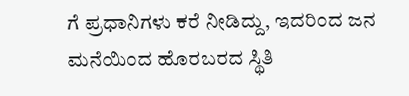ಗೆ ಪ್ರಧಾನಿಗಳು ಕರೆ ನೀಡಿದ್ದು, ಇದರಿಂದ ಜನ ಮನೆಯಿಂದ ಹೊರಬರದ ಸ್ಥಿತಿ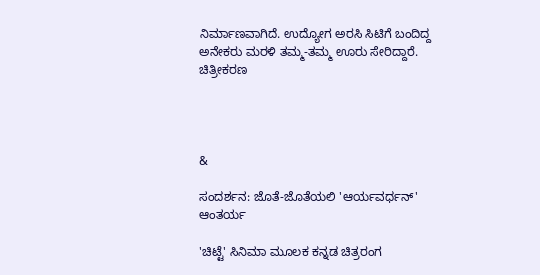ನಿರ್ಮಾಣವಾಗಿದೆ. ಉದ್ಯೋಗ ಅರಸಿ ಸಿಟಿಗೆ ಬಂದಿದ್ದ ಅನೇಕರು ಮರಳಿ ತಮ್ಮ-ತಮ್ಮ ಊರು ಸೇರಿದ್ದಾರೆ. ಚಿತ್ರೀಕರಣ




&

ಸಂದರ್ಶನ: ಜೊತೆ-ಜೊತೆಯಲಿ 'ಆರ್ಯವರ್ಧನ್' ಆಂತರ್ಯ

'ಚಿಟ್ಟೆ' ಸಿನಿಮಾ ಮೂಲಕ ಕನ್ನಡ ಚಿತ್ರರಂಗ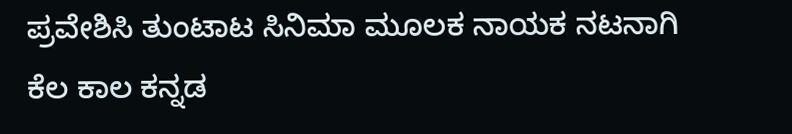ಪ್ರವೇಶಿಸಿ ತುಂಟಾಟ ಸಿನಿಮಾ ಮೂಲಕ ನಾಯಕ ನಟನಾಗಿ ಕೆಲ ಕಾಲ ಕನ್ನಡ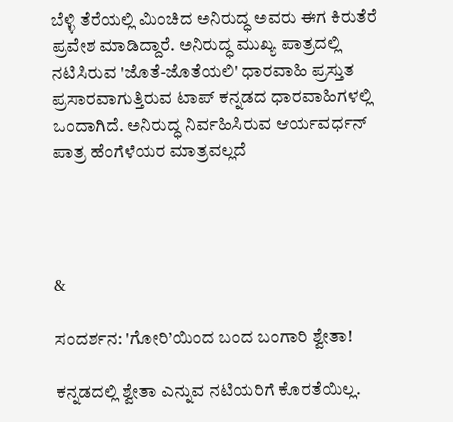ಬೆಳ್ಳಿ ತೆರೆಯಲ್ಲಿ ಮಿಂಚಿದ ಅನಿರುದ್ಧ ಅವರು ಈಗ ಕಿರುತೆರೆ ಪ್ರವೇಶ ಮಾಡಿದ್ದಾರೆ. ಅನಿರುದ್ಧ ಮುಖ್ಯ ಪಾತ್ರದಲ್ಲಿ ನಟಿಸಿರುವ 'ಜೊತೆ-ಜೊತೆಯಲಿ' ಧಾರವಾಹಿ ಪ್ರಸ್ತುತ ಪ್ರಸಾರವಾಗುತ್ತಿರುವ ಟಾಪ್ ಕನ್ನಡದ ಧಾರವಾಹಿಗಳಲ್ಲಿ ಒಂದಾಗಿದೆ. ಅನಿರುದ್ಧ ನಿರ್ವಹಿಸಿರುವ ಆರ್ಯವರ್ಧನ್ ಪಾತ್ರ ಹೆಂಗೆಳೆಯರ ಮಾತ್ರವಲ್ಲದೆ




&

ಸಂದರ್ಶನ: 'ಗೋರಿ’ಯಿಂದ ಬಂದ ಬಂಗಾರಿ ಶ್ವೇತಾ!

ಕನ್ನಡದಲ್ಲಿ ಶ್ವೇತಾ ಎನ್ನುವ ನಟಿಯರಿಗೆ ಕೊರತೆಯಿಲ್ಲ.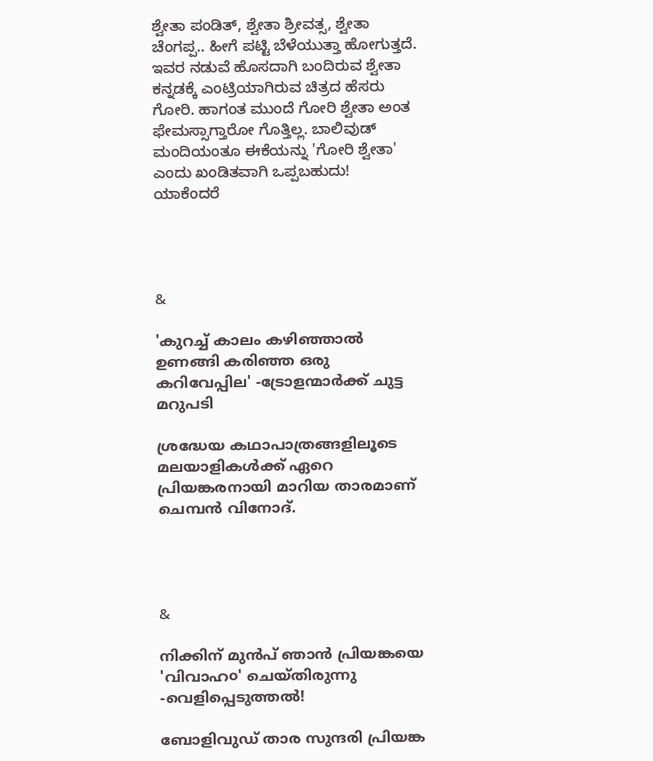ಶ್ವೇತಾ ಪಂಡಿತ್, ಶ್ವೇತಾ ಶ್ರೀವತ್ಸ, ಶ್ವೇತಾ ಚೆಂಗಪ್ಪ.. ಹೀಗೆ ಪಟ್ಟಿ ಬೆಳೆಯುತ್ತಾ ಹೋಗುತ್ತದೆ. ಇವರ ನಡುವೆ ಹೊಸದಾಗಿ ಬಂದಿರುವ ಶ್ವೇತಾ ಕನ್ನಡಕ್ಕೆ ಎಂಟ್ರಿಯಾಗಿರುವ ಚಿತ್ರದ ಹೆಸರು ಗೋರಿ. ಹಾಗಂತ ಮುಂದೆ ಗೋರಿ ಶ್ವೇತಾ ಅಂತ ಫೇಮಸ್ಸಾಗ್ತಾರೋ ಗೊತ್ತಿಲ್ಲ. ಬಾಲಿವುಡ್ ಮಂದಿಯಂತೂ ಈಕೆಯನ್ನು 'ಗೋರಿ ಶ್ವೇತಾ' ಎಂದು ಖಂಡಿತವಾಗಿ ಒಪ್ಪಬಹುದು! ಯಾಕೆಂದರೆ




&

'കുറച്ച് കാലം കഴിഞ്ഞാൽ ഉണങ്ങി കരിഞ്ഞ ഒരു കറിവേപ്പില' -ട്രോളന്മാര്‍ക്ക് ചുട്ട മറുപടി

ശ്രദ്ധേയ കഥാപാത്രങ്ങളിലൂടെ മലയാളികള്‍ക്ക് ഏറെ പ്രിയങ്കരനായി മാറിയ താരമാണ് ചെമ്പന്‍ വിനോദ്.




&

നിക്കിന് മുന്‍പ് ഞാന്‍ പ്രിയങ്കയെ 'വിവാഹ൦' ചെയ്തിരുന്നു -വെളിപ്പെടുത്തല്‍!

ബോളിവുഡ് താര സുന്ദരി പ്രിയങ്ക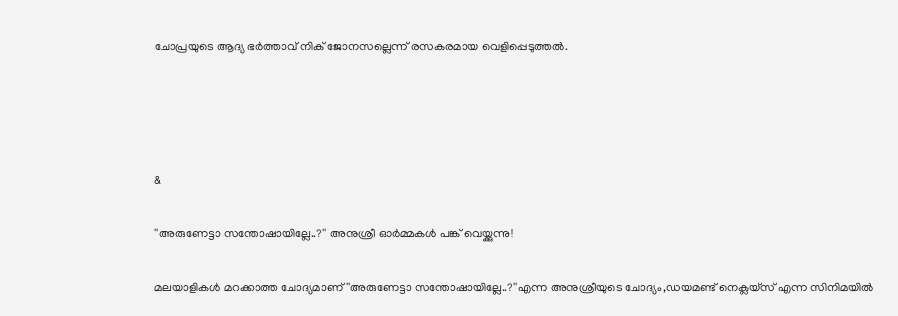ചോപ്രയുടെ ആദ്യ ഭര്‍ത്താവ് നിക് ജോനസല്ലെന്ന് രസകരമായ വെളിപ്പെടുത്തല്‍.




&

''അരുണേട്ടാ സന്തോഷായില്ലേ..?'' അനുശ്രീ ഓര്‍മ്മകള്‍ പങ്ക് വെയ്ക്കുന്നു!

മലയാളികള്‍ മറക്കാത്ത ചോദ്യമാണ് ''അരുണേട്ടാ സന്തോഷായില്ലേ..?''എന്ന അനുശ്രീയുടെ ചോദ്യം,ഡയമണ്ട് നെക്ലയ്സ് എന്ന സിനിമയില്‍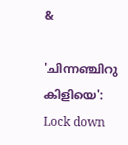&

'ചിന്നഞ്ചിറു കിളിയെ': Lock down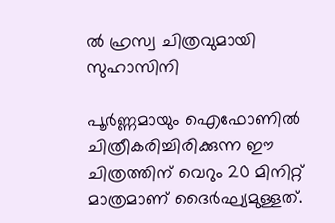ൽ ഹ്രസ്വ ചിത്രവുമായി സുഹാസിനി

പൂർണ്ണമായും ഐഫോണിൽ ചിത്രീകരിച്ചിരിക്കുന്ന ഈ ചിത്രത്തിന് വെറും 20 മിനിറ്റ് മാത്രമാണ് ദൈർഘ്യമുള്ളത്.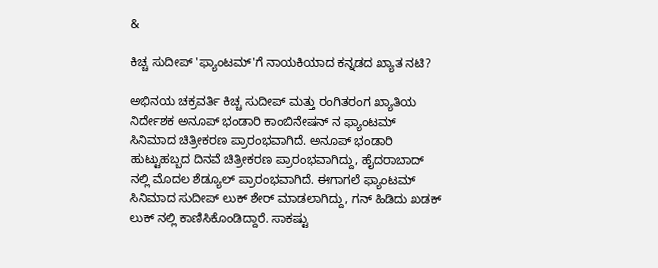&

ಕಿಚ್ಚ ಸುದೀಪ್ 'ಫ್ಯಾಂಟಮ್'ಗೆ ನಾಯಕಿಯಾದ ಕನ್ನಡದ ಖ್ಯಾತ ನಟಿ?

ಅಭಿನಯ ಚಕ್ರವರ್ತಿ ಕಿಚ್ಚ ಸುದೀಪ್ ಮತ್ತು ರಂಗಿತರಂಗ ಖ್ಯಾತಿಯ ನಿರ್ದೇಶಕ ಅನೂಪ್ ಭಂಡಾರಿ ಕಾಂಬಿನೇಷನ್ ನ ಫ್ಯಾಂಟಮ್ ಸಿನಿಮಾದ ಚಿತ್ರೀಕರಣ ಪ್ರಾರಂಭವಾಗಿದೆ. ಅನೂಪ್ ಭಂಡಾರಿ ಹುಟ್ಟುಹಬ್ಬದ ದಿನವೆ ಚಿತ್ರೀಕರಣ ಪ್ರಾರಂಭವಾಗಿದ್ದು, ಹೈದರಾಬಾದ್ ನಲ್ಲಿ ಮೊದಲ ಶೆಡ್ಯೂಲ್ ಪ್ರಾರಂಭವಾಗಿದೆ. ಈಗಾಗಲೆ ಫ್ಯಾಂಟಮ್ ಸಿನಿಮಾದ ಸುದೀಪ್ ಲುಕ್ ಶೇರ್ ಮಾಡಲಾಗಿದ್ದು, ಗನ್ ಹಿಡಿದು ಖಡಕ್ ಲುಕ್ ನಲ್ಲಿ ಕಾಣಿಸಿಕೊಂಡಿದ್ದಾರೆ. ಸಾಕಷ್ಟು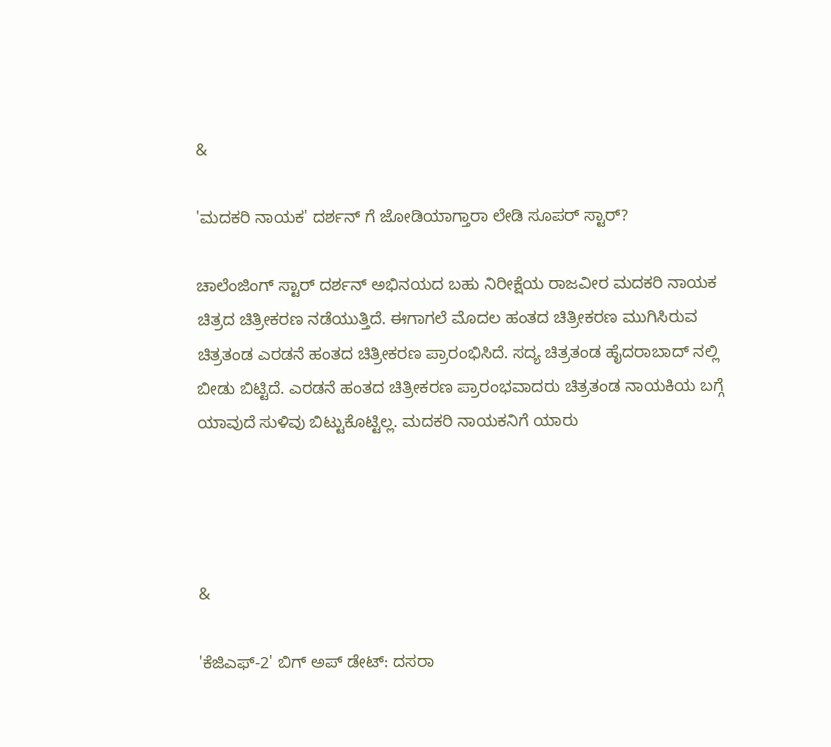&

'ಮದಕರಿ ನಾಯಕ' ದರ್ಶನ್ ಗೆ ಜೋಡಿಯಾಗ್ತಾರಾ ಲೇಡಿ ಸೂಪರ್ ಸ್ಟಾರ್?

ಚಾಲೆಂಜಿಂಗ್ ಸ್ಟಾರ್ ದರ್ಶನ್ ಅಭಿನಯದ ಬಹು ನಿರೀಕ್ಷೆಯ ರಾಜವೀರ ಮದಕರಿ ನಾಯಕ ಚಿತ್ರದ ಚಿತ್ರೀಕರಣ ನಡೆಯುತ್ತಿದೆ. ಈಗಾಗಲೆ ಮೊದಲ ಹಂತದ ಚಿತ್ರೀಕರಣ ಮುಗಿಸಿರುವ ಚಿತ್ರತಂಡ ಎರಡನೆ ಹಂತದ ಚಿತ್ರೀಕರಣ ಪ್ರಾರಂಭಿಸಿದೆ. ಸದ್ಯ ಚಿತ್ರತಂಡ ಹೈದರಾಬಾದ್ ನಲ್ಲಿ ಬೀಡು ಬಿಟ್ಟಿದೆ. ಎರಡನೆ ಹಂತದ ಚಿತ್ರೀಕರಣ ಪ್ರಾರಂಭವಾದರು ಚಿತ್ರತಂಡ ನಾಯಕಿಯ ಬಗ್ಗೆ ಯಾವುದೆ ಸುಳಿವು ಬಿಟ್ಟುಕೊಟ್ಟಿಲ್ಲ. ಮದಕರಿ ನಾಯಕನಿಗೆ ಯಾರು




&

'ಕೆಜಿಎಫ್-2' ಬಿಗ್ ಅಪ್ ಡೇಟ್: ದಸರಾ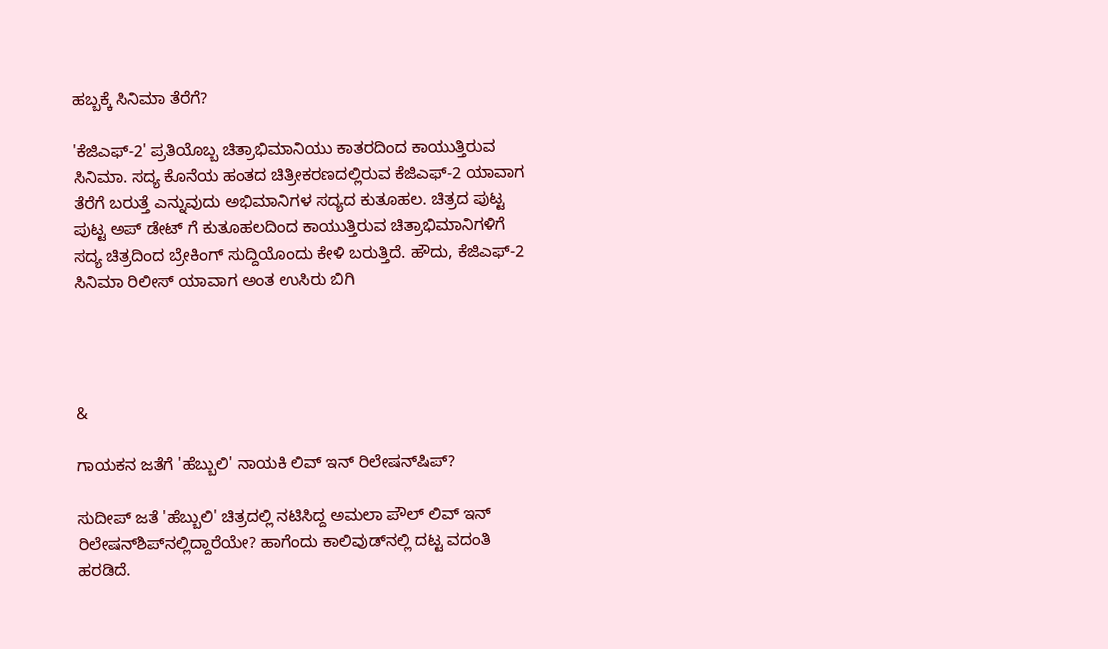ಹಬ್ಬಕ್ಕೆ ಸಿನಿಮಾ ತೆರೆಗೆ?

'ಕೆಜಿಎಫ್-2' ಪ್ರತಿಯೊಬ್ಬ ಚಿತ್ರಾಭಿಮಾನಿಯು ಕಾತರದಿಂದ ಕಾಯುತ್ತಿರುವ ಸಿನಿಮಾ. ಸದ್ಯ ಕೊನೆಯ ಹಂತದ ಚಿತ್ರೀಕರಣದಲ್ಲಿರುವ ಕೆಜಿಎಫ್-2 ಯಾವಾಗ ತೆರೆಗೆ ಬರುತ್ತೆ ಎನ್ನುವುದು ಅಭಿಮಾನಿಗಳ ಸದ್ಯದ ಕುತೂಹಲ. ಚಿತ್ರದ ಪುಟ್ಟ ಪುಟ್ಟ ಅಪ್ ಡೇಟ್ ಗೆ ಕುತೂಹಲದಿಂದ ಕಾಯುತ್ತಿರುವ ಚಿತ್ರಾಭಿಮಾನಿಗಳಿಗೆ ಸದ್ಯ ಚಿತ್ರದಿಂದ ಬ್ರೇಕಿಂಗ್ ಸುದ್ದಿಯೊಂದು ಕೇಳಿ ಬರುತ್ತಿದೆ. ಹೌದು, ಕೆಜಿಎಫ್-2 ಸಿನಿಮಾ ರಿಲೀಸ್ ಯಾವಾಗ ಅಂತ ಉಸಿರು ಬಿಗಿ




&

ಗಾಯಕನ ಜತೆಗೆ 'ಹೆಬ್ಬುಲಿ' ನಾಯಕಿ ಲಿವ್ ಇನ್ ರಿಲೇಷನ್‌ಷಿಪ್?

ಸುದೀಪ್ ಜತೆ 'ಹೆಬ್ಬುಲಿ' ಚಿತ್ರದಲ್ಲಿ ನಟಿಸಿದ್ದ ಅಮಲಾ ಪೌಲ್ ಲಿವ್ ಇನ್ ರಿಲೇಷನ್‌ಶಿಪ್‌ನಲ್ಲಿದ್ದಾರೆಯೇ? ಹಾಗೆಂದು ಕಾಲಿವುಡ್‌ನಲ್ಲಿ ದಟ್ಟ ವದಂತಿ ಹರಡಿದೆ.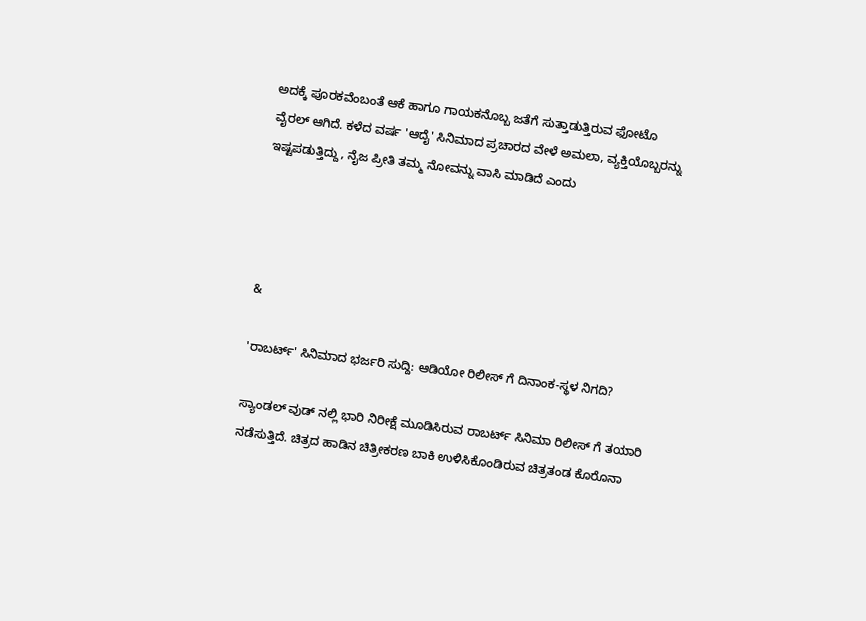ಅದಕ್ಕೆ ಪೂರಕವೆಂಬಂತೆ ಆಕೆ ಹಾಗೂ ಗಾಯಕನೊಬ್ಬ ಜತೆಗೆ ಸುತ್ತಾಡುತ್ತಿರುವ ಫೋಟೊ ವೈರಲ್ ಆಗಿದೆ. ಕಳೆದ ವರ್ಷ 'ಆದೈ' ಸಿನಿಮಾದ ಪ್ರಚಾರದ ವೇಳೆ ಅಮಲಾ, ವ್ಯಕ್ತಿಯೊಬ್ಬರನ್ನು ಇಷ್ಟಪಡುತ್ತಿದ್ದು, ನೈಜ ಪ್ರೀತಿ ತಮ್ಮ ನೋವನ್ನು ವಾಸಿ ಮಾಡಿದೆ ಎಂದು




&

'ರಾಬರ್ಟ್' ಸಿನಿಮಾದ ಭರ್ಜರಿ ಸುದ್ದಿ: ಆಡಿಯೋ ರಿಲೀಸ್ ಗೆ ದಿನಾಂಕ-ಸ್ಥಳ ನಿಗದಿ?

ಸ್ಯಾಂಡಲ್ ವುಡ್ ನಲ್ಲಿ ಭಾರಿ ನಿರೀಕ್ಷೆ ಮೂಡಿಸಿರುವ ರಾಬರ್ಟ್ ಸಿನಿಮಾ ರಿಲೀಸ್ ಗೆ ತಯಾರಿ ನಡೆಸುತ್ತಿದೆ. ಚಿತ್ರದ ಹಾಡಿನ ಚಿತ್ರೀಕರಣ ಬಾಕಿ ಉಳಿಸಿಕೊಂಡಿರುವ ಚಿತ್ರತಂಡ ಕೊರೊನಾ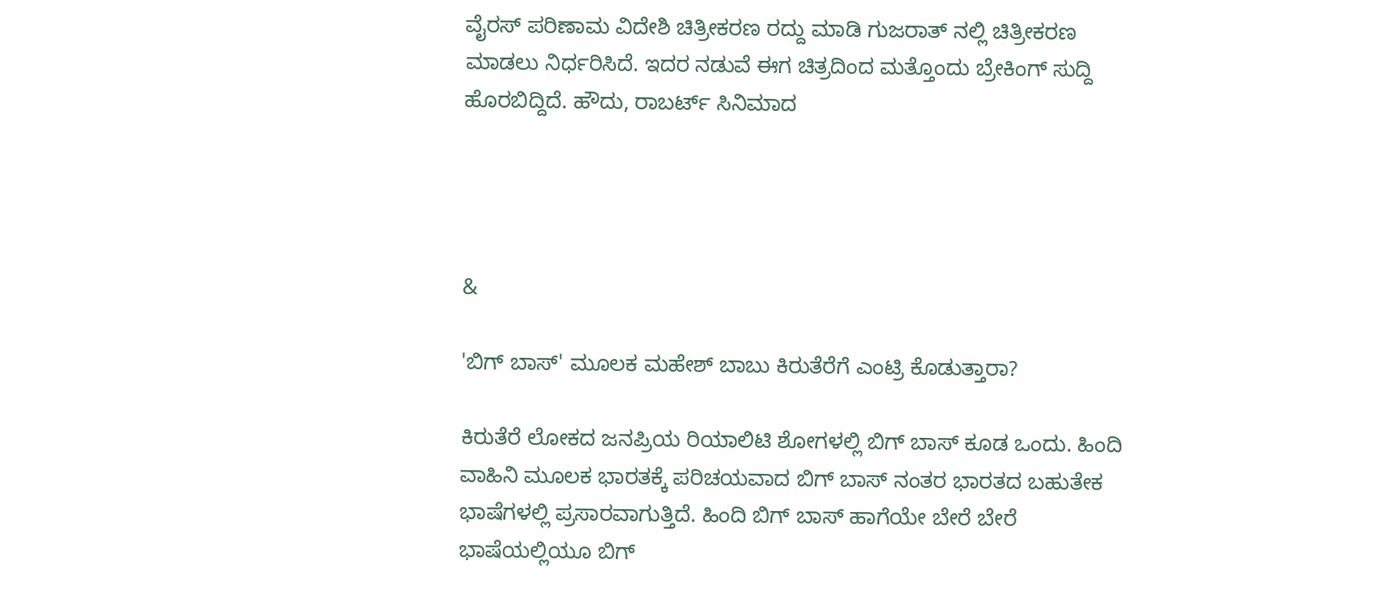ವೈರಸ್ ಪರಿಣಾಮ ವಿದೇಶಿ ಚಿತ್ರೀಕರಣ ರದ್ದು ಮಾಡಿ ಗುಜರಾತ್ ನಲ್ಲಿ ಚಿತ್ರೀಕರಣ ಮಾಡಲು ನಿರ್ಧರಿಸಿದೆ. ಇದರ ನಡುವೆ ಈಗ ಚಿತ್ರದಿಂದ ಮತ್ತೊಂದು ಬ್ರೇಕಿಂಗ್ ಸುದ್ದಿ ಹೊರಬಿದ್ದಿದೆ. ಹೌದು, ರಾಬರ್ಟ್ ಸಿನಿಮಾದ




&

'ಬಿಗ್ ಬಾಸ್' ಮೂಲಕ ಮಹೇಶ್ ಬಾಬು ಕಿರುತೆರೆಗೆ ಎಂಟ್ರಿ ಕೊಡುತ್ತಾರಾ?

ಕಿರುತೆರೆ ಲೋಕದ ಜನಪ್ರಿಯ ರಿಯಾಲಿಟಿ ಶೋಗಳಲ್ಲಿ ಬಿಗ್ ಬಾಸ್ ಕೂಡ ಒಂದು. ಹಿಂದಿ ವಾಹಿನಿ ಮೂಲಕ ಭಾರತಕ್ಕೆ ಪರಿಚಯವಾದ ಬಿಗ್ ಬಾಸ್ ನಂತರ ಭಾರತದ ಬಹುತೇಕ ಭಾಷೆಗಳಲ್ಲಿ ಪ್ರಸಾರವಾಗುತ್ತಿದೆ. ಹಿಂದಿ ಬಿಗ್ ಬಾಸ್ ಹಾಗೆಯೇ ಬೇರೆ ಬೇರೆ ಭಾಷೆಯಲ್ಲಿಯೂ ಬಿಗ್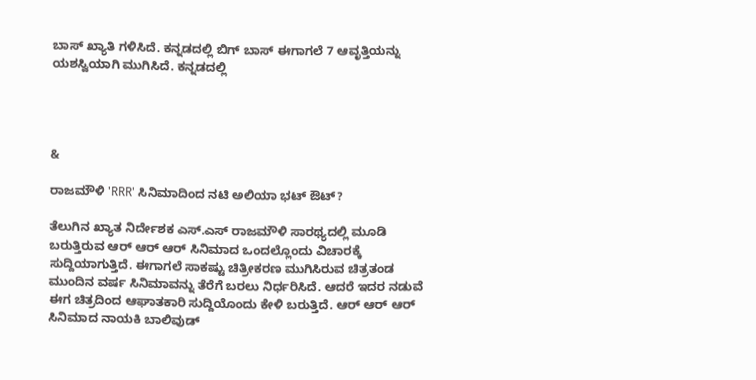ಬಾಸ್ ಖ್ಯಾತಿ ಗಳಿಸಿದೆ. ಕನ್ನಡದಲ್ಲಿ ಬಿಗ್ ಬಾಸ್ ಈಗಾಗಲೆ 7 ಆವೃತ್ತಿಯನ್ನು ಯಶಸ್ವಿಯಾಗಿ ಮುಗಿಸಿದೆ. ಕನ್ನಡದಲ್ಲಿ




&

ರಾಜಮೌಳಿ 'RRR' ಸಿನಿಮಾದಿಂದ ನಟಿ ಅಲಿಯಾ ಭಟ್ ಔಟ್?

ತೆಲುಗಿನ ಖ್ಯಾತ ನಿರ್ದೇಶಕ ಎಸ್.ಎಸ್ ರಾಜಮೌಳಿ ಸಾರಥ್ಯದಲ್ಲಿ ಮೂಡಿ ಬರುತ್ತಿರುವ ಆರ್ ಆರ್ ಆರ್ ಸಿನಿಮಾದ ಒಂದಲ್ಲೊಂದು ವಿಚಾರಕ್ಕೆ ಸುದ್ದಿಯಾಗುತ್ತಿದೆ. ಈಗಾಗಲೆ ಸಾಕಷ್ಟು ಚಿತ್ರೀಕರಣ ಮುಗಿಸಿರುವ ಚಿತ್ರತಂಡ ಮುಂದಿನ ವರ್ಷ ಸಿನಿಮಾವನ್ನು ತೆರೆಗೆ ಬರಲು ನಿರ್ಧರಿಸಿದೆ. ಆದರೆ ಇದರ ನಡುವೆ ಈಗ ಚಿತ್ರದಿಂದ ಆಘಾತಕಾರಿ ಸುದ್ದಿಯೊಂದು ಕೇಳಿ ಬರುತ್ತಿದೆ. ಆರ್ ಆರ್ ಆರ್ ಸಿನಿಮಾದ ನಾಯಕಿ ಬಾಲಿವುಡ್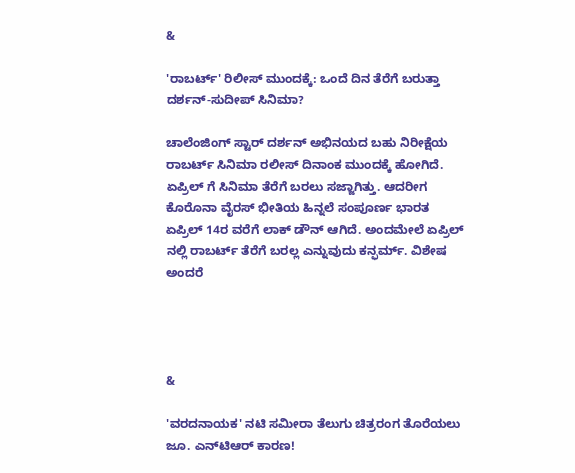&

'ರಾಬರ್ಟ್' ರಿಲೀಸ್ ಮುಂದಕ್ಕೆ: ಒಂದೆ ದಿನ ತೆರೆಗೆ ಬರುತ್ತಾ ದರ್ಶನ್-ಸುದೀಪ್ ಸಿನಿಮಾ?

ಚಾಲೆಂಜಿಂಗ್ ಸ್ಟಾರ್ ದರ್ಶನ್ ಅಭಿನಯದ ಬಹು ನಿರೀಕ್ಷೆಯ ರಾಬರ್ಟ್ ಸಿನಿಮಾ ರಲೀಸ್ ದಿನಾಂಕ ಮುಂದಕ್ಕೆ ಹೋಗಿದೆ. ಏಪ್ರಿಲ್ ಗೆ ಸಿನಿಮಾ ತೆರೆಗೆ ಬರಲು ಸಜ್ಜಾಗಿತ್ತು. ಆದರೀಗ ಕೊರೊನಾ ವೈರಸ್ ಭೀತಿಯ ಹಿನ್ನಲೆ ಸಂಪೂರ್ಣ ಭಾರತ ಏಪ್ರಿಲ್ 14ರ ವರೆಗೆ ಲಾಕ್ ಡೌನ್ ಆಗಿದೆ. ಅಂದಮೇಲೆ ಏಪ್ರಿಲ್ ನಲ್ಲಿ ರಾಬರ್ಟ್ ತೆರೆಗೆ ಬರಲ್ಲ ಎನ್ನುವುದು ಕನ್ಫರ್ಮ್. ವಿಶೇಷ ಅಂದರೆ




&

'ವರದನಾಯಕ' ನಟಿ ಸಮೀರಾ ತೆಲುಗು ಚಿತ್ರರಂಗ ತೊರೆಯಲು ಜೂ. ಎನ್‌ಟಿಆರ್ ಕಾರಣ!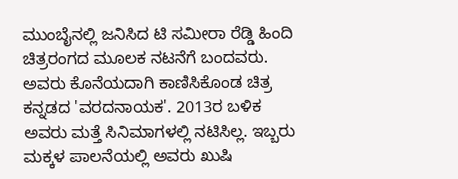ಮುಂಬೈನಲ್ಲಿ ಜನಿಸಿದ ಟಿ ಸಮೀರಾ ರೆಡ್ಡಿ ಹಿಂದಿ ಚಿತ್ರರಂಗದ ಮೂಲಕ ನಟನೆಗೆ ಬಂದವರು. ಅವರು ಕೊನೆಯದಾಗಿ ಕಾಣಿಸಿಕೊಂಡ ಚಿತ್ರ ಕನ್ನಡದ 'ವರದನಾಯಕ'. 2013ರ ಬಳಿಕ ಅವರು ಮತ್ತೆ ಸಿನಿಮಾಗಳಲ್ಲಿ ನಟಿಸಿಲ್ಲ. ಇಬ್ಬರು ಮಕ್ಕಳ ಪಾಲನೆಯಲ್ಲಿ ಅವರು ಖುಷಿ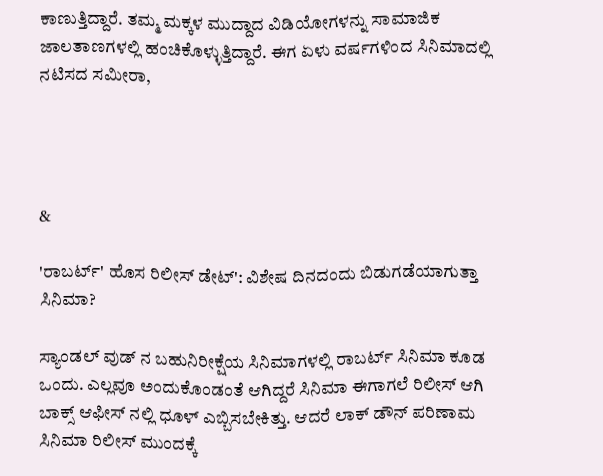ಕಾಣುತ್ತಿದ್ದಾರೆ. ತಮ್ಮ ಮಕ್ಕಳ ಮುದ್ದಾದ ವಿಡಿಯೋಗಳನ್ನು ಸಾಮಾಜಿಕ ಜಾಲತಾಣಗಳಲ್ಲಿ ಹಂಚಿಕೊಳ್ಳುತ್ತಿದ್ದಾರೆ. ಈಗ ಏಳು ವರ್ಷಗಳಿಂದ ಸಿನಿಮಾದಲ್ಲಿ ನಟಿಸದ ಸಮೀರಾ,




&

'ರಾಬರ್ಟ್' ಹೊಸ ರಿಲೀಸ್ ಡೇಟ್': ವಿಶೇಷ ದಿನದಂದು ಬಿಡುಗಡೆಯಾಗುತ್ತಾ ಸಿನಿಮಾ?

ಸ್ಯಾಂಡಲ್ ವುಡ್ ನ ಬಹುನಿರೀಕ್ಷೆಯ ಸಿನಿಮಾಗಳಲ್ಲಿ ರಾಬರ್ಟ್ ಸಿನಿಮಾ ಕೂಡ ಒಂದು. ಎಲ್ಲವೂ ಅಂದುಕೊಂಡಂತೆ ಆಗಿದ್ದರೆ ಸಿನಿಮಾ ಈಗಾಗಲೆ ರಿಲೀಸ್ ಆಗಿ ಬಾಕ್ಸ್ ಆಫೀಸ್ ನಲ್ಲಿ ಧೂಳ್ ಎಬ್ಬಿಸಬೇಕಿತ್ತು. ಆದರೆ ಲಾಕ್ ಡೌನ್ ಪರಿಣಾಮ ಸಿನಿಮಾ ರಿಲೀಸ್ ಮುಂದಕ್ಕೆ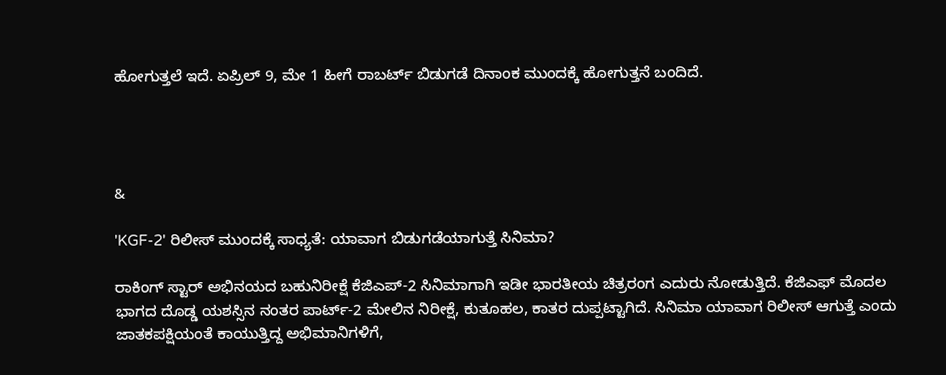ಹೋಗುತ್ತಲೆ ಇದೆ. ಏಪ್ರಿಲ್ 9, ಮೇ 1 ಹೀಗೆ ರಾಬರ್ಟ್ ಬಿಡುಗಡೆ ದಿನಾಂಕ ಮುಂದಕ್ಕೆ ಹೋಗುತ್ತನೆ ಬಂದಿದೆ.




&

'KGF-2' ರಿಲೀಸ್ ಮುಂದಕ್ಕೆ ಸಾಧ್ಯತೆ: ಯಾವಾಗ ಬಿಡುಗಡೆಯಾಗುತ್ತೆ ಸಿನಿಮಾ?

ರಾಕಿಂಗ್ ಸ್ಟಾರ್ ಅಭಿನಯದ ಬಹುನಿರೀಕ್ಷೆ ಕೆಜಿಎಪ್-2 ಸಿನಿಮಾಗಾಗಿ ಇಡೀ ಭಾರತೀಯ ಚಿತ್ರರಂಗ ಎದುರು ನೋಡುತ್ತಿದೆ. ಕೆಜಿಎಫ್ ಮೊದಲ ಭಾಗದ ದೊಡ್ಡ ಯಶಸ್ಸಿನ ನಂತರ ಪಾರ್ಟ್-2 ಮೇಲಿನ ನಿರೀಕ್ಷೆ, ಕುತೂಹಲ, ಕಾತರ ದುಪ್ಪಟ್ಟಾಗಿದೆ. ಸಿನಿಮಾ ಯಾವಾಗ ರಿಲೀಸ್ ಆಗುತ್ತೆ ಎಂದು ಜಾತಕಪಕ್ಷಿಯಂತೆ ಕಾಯುತ್ತಿದ್ದ ಅಭಿಮಾನಿಗಳಿಗೆ,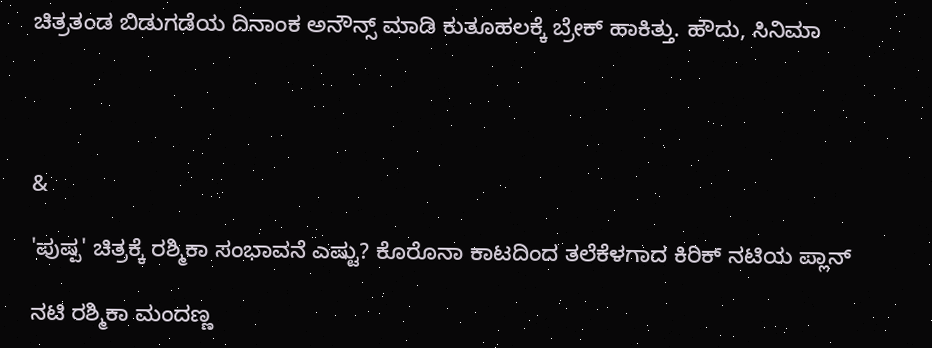ಚಿತ್ರತಂಡ ಬಿಡುಗಡೆಯ ದಿನಾಂಕ ಅನೌನ್ಸ್ ಮಾಡಿ ಕುತೂಹಲಕ್ಕೆ ಬ್ರೇಕ್ ಹಾಕಿತ್ತು. ಹೌದು, ಸಿನಿಮಾ




&

'ಪುಷ್ಪ' ಚಿತ್ರಕ್ಕೆ ರಶ್ಮಿಕಾ ಸಂಭಾವನೆ ಎಷ್ಟು? ಕೊರೊನಾ ಕಾಟದಿಂದ ತಲೆಕೆಳಗಾದ ಕಿರಿಕ್ ನಟಿಯ ಪ್ಲಾನ್

ನಟಿ ರಶ್ಮಿಕಾ ಮಂದಣ್ಣ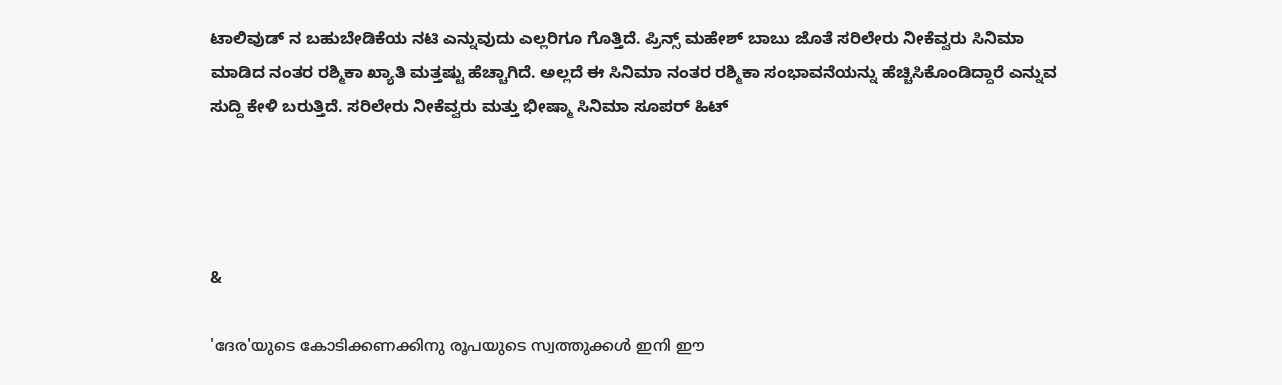ಟಾಲಿವುಡ್ ನ ಬಹುಬೇಡಿಕೆಯ ನಟಿ ಎನ್ನುವುದು ಎಲ್ಲರಿಗೂ ಗೊತ್ತಿದೆ. ಪ್ರಿನ್ಸ್ ಮಹೇಶ್ ಬಾಬು ಜೊತೆ ಸರಿಲೇರು ನೀಕೆವ್ವರು ಸಿನಿಮಾ ಮಾಡಿದ ನಂತರ ರಶ್ಮಿಕಾ ಖ್ಯಾತಿ ಮತ್ತಷ್ಟು ಹೆಚ್ಚಾಗಿದೆ. ಅಲ್ಲದೆ ಈ ಸಿನಿಮಾ ನಂತರ ರಶ್ಮಿಕಾ ಸಂಭಾವನೆಯನ್ನು ಹೆಚ್ಚಿಸಿಕೊಂಡಿದ್ದಾರೆ ಎನ್ನುವ ಸುದ್ದಿ ಕೇಳಿ ಬರುತ್ತಿದೆ. ಸರಿಲೇರು ನೀಕೆವ್ವರು ಮತ್ತು ಭೀಷ್ಮಾ ಸಿನಿಮಾ ಸೂಪರ್ ಹಿಟ್




&

'ദേര'യുടെ കോടിക്കണക്കിനു രൂപയുടെ സ്വത്തുക്കൾ ഇനി ഈ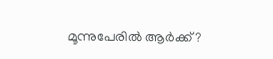മൂന്നുപേരിൽ ആർക്ക്?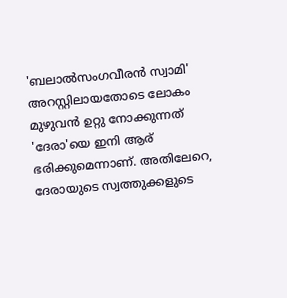'ബലാൽസംഗവീരൻ സ്വാമി' അറസ്റ്റിലായതോടെ ലോകം മുഴുവൻ ഉറ്റു നോക്കുന്നത് 'ദേരാ'യെ ഇനി ആര് ഭരിക്കുമെന്നാണ്. അതിലേറെ, ദേരായുടെ സ്വത്തുക്കളുടെ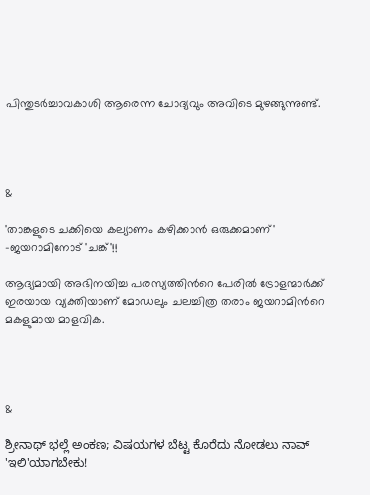പിന്തുടർച്ചാവകാശി ആരെന്ന ചോദ്യവും അവിടെ മുഴങ്ങുന്നുണ്ട്.




&

'താങ്കളുടെ ചക്കിയെ കല്യാണം കഴിക്കാന്‍ ഒരുക്കമാണ്' -ജയറാമിനോട് 'ചങ്ക്'!!

ആദ്യമായി അഭിനയിച്ച പരസ്യത്തിന്‍റെ പേരില്‍ ട്രോളന്മാര്‍ക്ക് ഇരയായ വ്യക്തിയാണ് മോഡലും ചലച്ചിത്ര തരാം ജയറാമിന്‍റെ മകളുമായ മാളവിക.




&

ಶ್ರೀನಾಥ್ ಭಲ್ಲೆ ಅಂಕಣ; ವಿಷಯಗಳ ಬೆಟ್ಟ ಕೊರೆದು ನೋಡಲು ನಾವ್ 'ಇಲಿ'ಯಾಗಬೇಕು!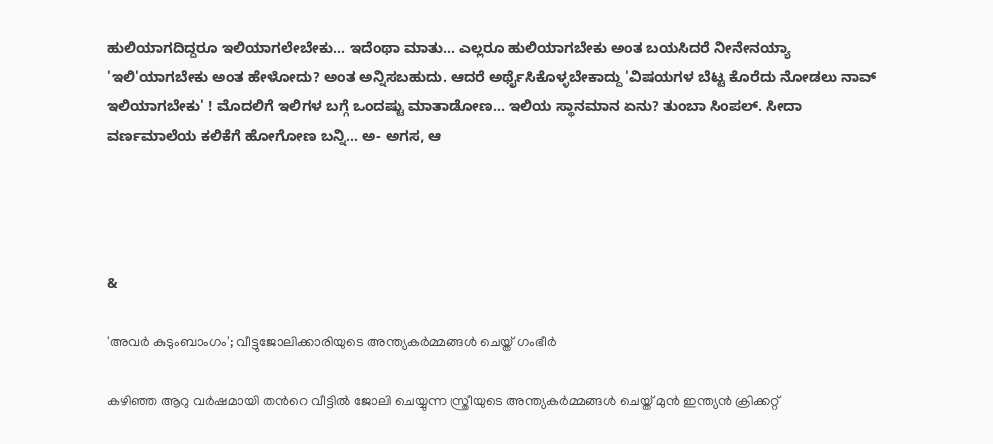ಹುಲಿಯಾಗದಿದ್ದರೂ ಇಲಿಯಾಗಲೇಬೇಕು... ಇದೆಂಥಾ ಮಾತು... ಎಲ್ಲರೂ ಹುಲಿಯಾಗಬೇಕು ಅಂತ ಬಯಸಿದರೆ ನೀನೇನಯ್ಯಾ 'ಇಲಿ'ಯಾಗಬೇಕು ಅಂತ ಹೇಳೋದು? ಅಂತ ಅನ್ನಿಸಬಹುದು. ಆದರೆ ಅರ್ಥೈಸಿಕೊಳ್ಳಬೇಕಾದ್ದು 'ವಿಷಯಗಳ ಬೆಟ್ಟ ಕೊರೆದು ನೋಡಲು ನಾವ್ ಇಲಿಯಾಗಬೇಕು' ! ಮೊದಲಿಗೆ ಇಲಿಗಳ ಬಗ್ಗೆ ಒಂದಷ್ಟು ಮಾತಾಡೋಣ... ಇಲಿಯ ಸ್ಥಾನಮಾನ ಏನು? ತುಂಬಾ ಸಿಂಪಲ್. ಸೀದಾ ವರ್ಣಮಾಲೆಯ ಕಲಿಕೆಗೆ ಹೋಗೋಣ ಬನ್ನಿ... ಅ- ಅಗಸ, ಆ




&

'അവര്‍ കുടുംബാംഗം'; വീട്ടുജോലിക്കാരിയുടെ അന്ത്യകര്‍മ്മങ്ങള്‍ ചെയ്ത് ഗംഭീര്‍

കഴിഞ്ഞ ആറു വര്‍ഷമായി തന്‍റെ വീട്ടില്‍ ജോലി ചെയ്യുന്ന സ്ത്രീയുടെ അന്ത്യകര്‍മ്മങ്ങള്‍ ചെയ്ത് മുന്‍ ഇന്ത്യന്‍ ക്രിക്കറ്റ്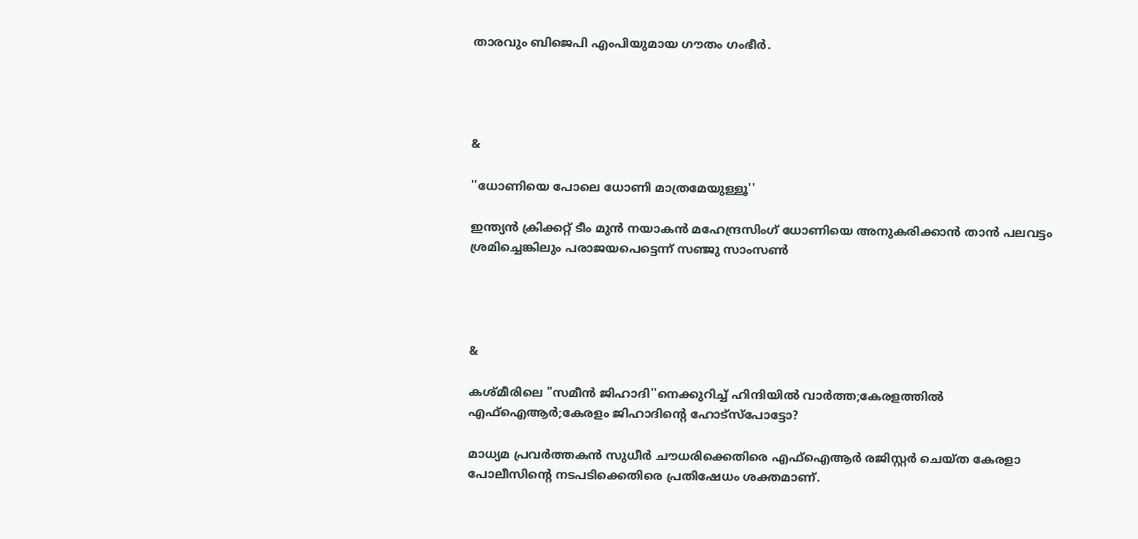താരവും ബിജെപി എംപിയുമായ ഗൗതം ഗംഭീര്‍.




&

''ധോണിയെ പോലെ ധോണി മാത്രമേയുള്ളൂ''

ഇന്ത്യന്‍ ക്രിക്കറ്റ് ടീം മുന്‍ നയാകന്‍ മഹേന്ദ്രസിംഗ് ധോണിയെ അനുകരിക്കാന്‍ താന്‍ പലവട്ടം ശ്രമിച്ചെങ്കിലും പരാജയപെട്ടെന്ന് സഞ്ജു സാംസണ്‍




&

കശ്മീരിലെ "സമീന്‍ ജിഹാദി''നെക്കുറിച്ച് ഹിന്ദിയില്‍ വാര്‍ത്ത;കേരളത്തില്‍ എഫ്ഐആര്‍;കേരളം ജിഹാദിന്റെ ഹോട്സ്പോട്ടോ?

മാധ്യമ പ്രവര്‍ത്തകന്‍ സുധീര്‍ ചൗധരിക്കെതിരെ എഫ്ഐആര്‍ രജിസ്റ്റര്‍ ചെയ്ത കേരളാ പോലീസിന്‍റെ നടപടിക്കെതിരെ പ്രതിഷേധം ശക്തമാണ്.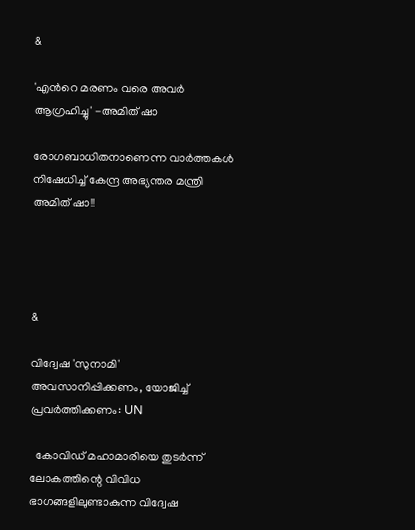&

'എന്‍റെ മരണം വരെ അവര്‍ ആഗ്രഹിച്ചു' -അമിത് ഷാ

രോഗബാധിതനാണെന്ന വാര്‍ത്തകള്‍ നിഷേധിച്ച് കേന്ദ്ര അഭ്യന്തര മന്ത്രി അമിത് ഷാ!!




&

വിദ്വേഷ 'സുനാമി' അവസാനിപ്പിക്കണം, യോജിച്ച്‌ പ്രവര്‍ത്തിക്കണം: UN

  കോവിഡ് മഹാമാരിയെ തുടര്‍ന്ന് ലോകത്തിന്റെ വിവിധ ഭാഗങ്ങളിലുണ്ടാകുന്ന വിദ്വേഷ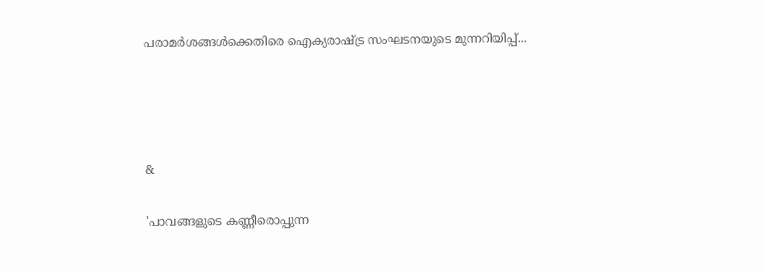പരാമര്‍ശങ്ങള്‍ക്കെതിരെ ഐക്യരാഷ്ട്ര സംഘടനയുടെ മുന്നറിയിപ്പ്...




&

'പാവങ്ങളുടെ കണ്ണീരൊപ്പുന്ന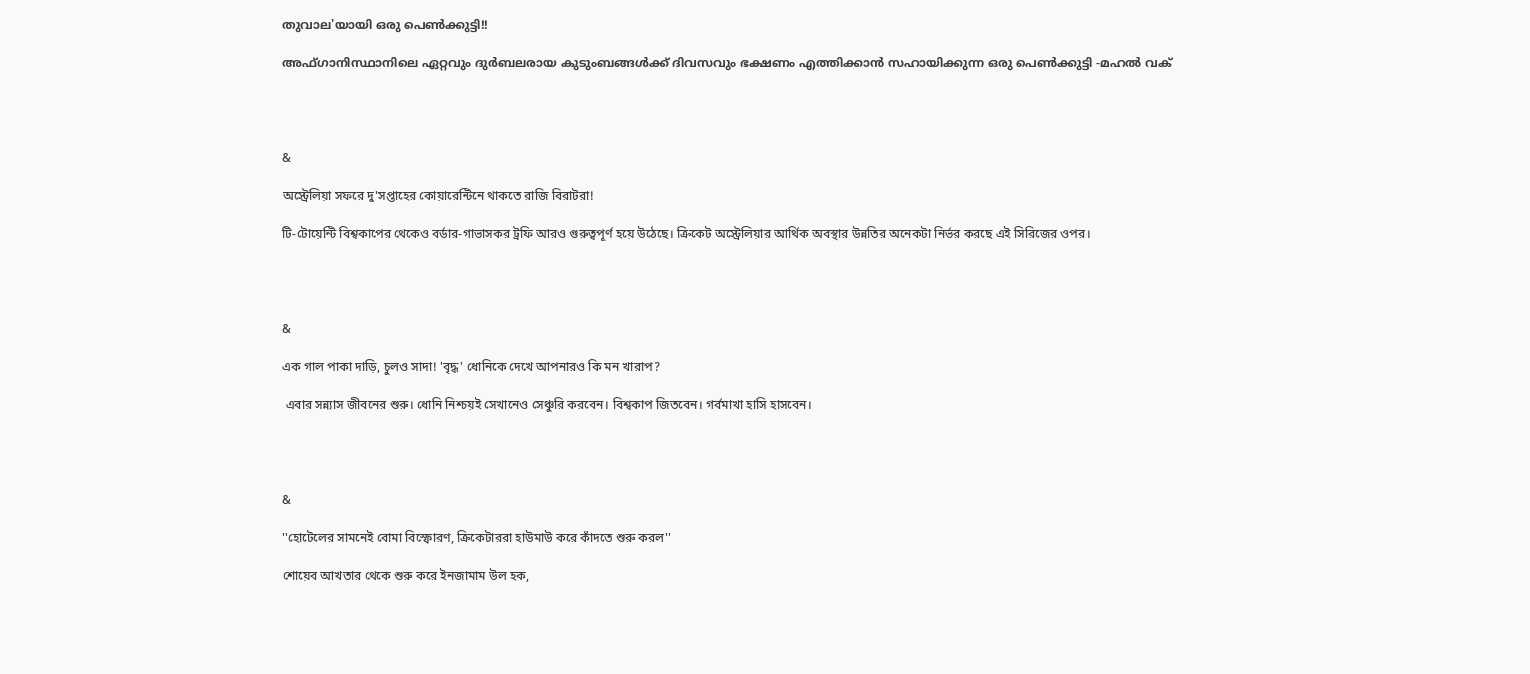തുവാല'യായി ഒരു പെണ്‍ക്കുട്ടി!!

അഫ്ഗാനിസ്ഥാനിലെ ഏറ്റവും ദുർബലരായ കുടുംബങ്ങൾക്ക് ദിവസവും ഭക്ഷണം എത്തിക്കാൻ സഹായിക്കുന്ന ഒരു പെണ്‍ക്കുട്ടി -മഹല്‍ വക്




&

অস্ট্রেলিয়া সফরে দু'সপ্তাহের কোয়ারেন্টিনে থাকতে রাজি বিরাটরা!

টি-টোয়েন্টি বিশ্বকাপের থেকেও বর্ডার-গাভাসকর ট্রফি আরও গুরুত্বপূর্ণ হয়ে উঠেছে। ক্রিকেট অস্ট্রেলিয়ার আর্থিক অবস্থার উন্নতির অনেকটা নির্ভর করছে এই সিরিজের ওপর।




&

এক গাল পাকা দাড়ি, চুলও সাদা! 'বৃদ্ধ' ধোনিকে দেখে আপনারও কি মন খারাপ?

 এবার সন্ন্যাস জীবনের শুরু। ধোনি নিশ্চয়ই সেখানেও সেঞ্চুরি করবেন। বিশ্বকাপ জিতবেন। গর্বমাখা হাসি হাসবেন।




&

''হোটেলের সামনেই বোমা বিস্ফোরণ, ক্রিকেটাররা হাউমাউ করে কাঁদতে শুরু করল''

শোয়েব আখতার থেকে শুরু করে ইনজামাম উল হক,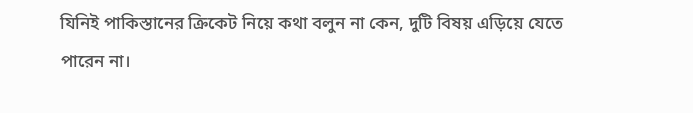যিনিই পাকিস্তানের ক্রিকেট নিয়ে কথা বলুন না কেন, দুটি বিষয় এড়িয়ে যেতে পারেন না।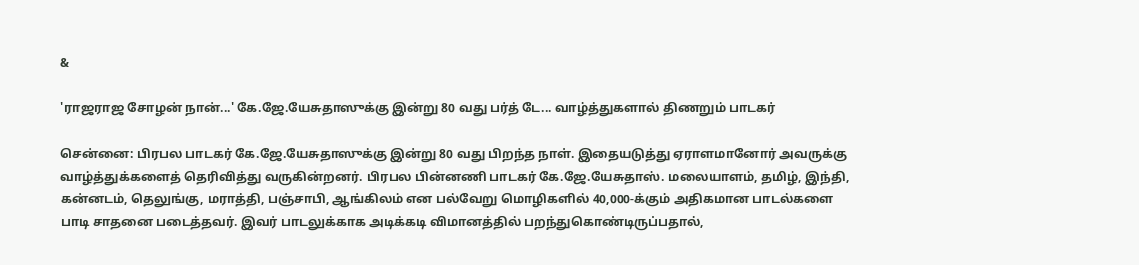&

'ராஜராஜ சோழன் நான்...' கே.ஜே.யேசுதாஸுக்கு இன்று 80 வது பர்த் டே... வாழ்த்துகளால் திணறும் பாடகர்

சென்னை: பிரபல பாடகர் கே.ஜே.யேசுதாஸுக்கு இன்று 80 வது பிறந்த நாள். இதையடுத்து ஏராளமானோர் அவருக்கு வாழ்த்துக்களைத் தெரிவித்து வருகின்றனர். பிரபல பின்னணி பாடகர் கே.ஜே.யேசுதாஸ். மலையாளம், தமிழ், இந்தி, கன்னடம், தெலுங்கு, மராத்தி, பஞ்சாபி, ஆங்கிலம் என பல்வேறு மொழிகளில் 40,000-க்கும் அதிகமான பாடல்களை பாடி சாதனை படைத்தவர். இவர் பாடலுக்காக அடிக்கடி விமானத்தில் பறந்துகொண்டிருப்பதால்,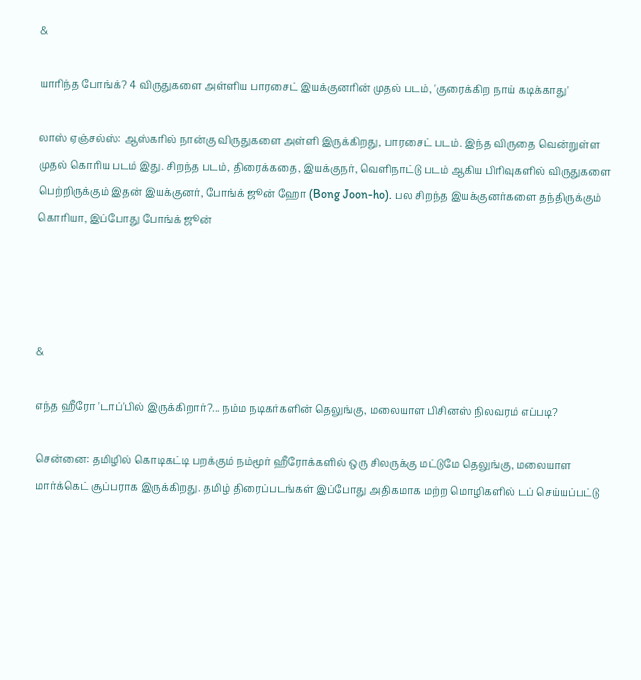&

யாரிந்த போங்க்? 4 விருதுகளை அள்ளிய பாரசைட் இயக்குனரின் முதல் படம், 'குரைக்கிற நாய் கடிக்காது'

லாஸ் ஏஞ்சல்ஸ்: ஆஸ்கரில் நான்கு விருதுகளை அள்ளி இருக்கிறது, பாரசைட் படம். இந்த விருதை வென்றுள்ள முதல் கொரிய படம் இது. சிறந்த படம், திரைக்கதை, இயக்குநர், வெளிநாட்டு படம் ஆகிய பிரிவுகளில் விருதுகளை பெற்றிருக்கும் இதன் இயக்குனர், போங்க் ஜூன் ஹோ (Bong Joon-ho). பல சிறந்த இயக்குனர்களை தந்திருக்கும் கொரியா, இப்போது போங்க் ஜூன்




&

எந்த ஹீரோ 'டாப்'பில் இருக்கிறார்?... நம்ம நடிகர்களின் தெலுங்கு, மலையாள பிசினஸ் நிலவரம் எப்படி?

சென்னை: தமிழில் கொடிகட்டி பறக்கும் நம்மூர் ஹீரோக்களில் ஒரு சிலருக்கு மட்டுமே தெலுங்கு, மலையாள மார்க்கெட் சூப்பராக இருக்கிறது. தமிழ் திரைப்படங்கள் இப்போது அதிகமாக மற்ற மொழிகளில் டப் செய்யப்பட்டு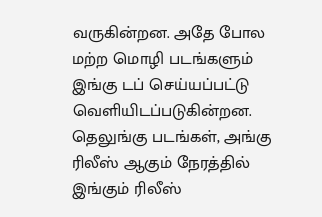வருகின்றன. அதே போல மற்ற மொழி படங்களும் இங்கு டப் செய்யப்பட்டு வெளியிடப்படுகின்றன. தெலுங்கு படங்கள், அங்கு ரிலீஸ் ஆகும் நேரத்தில் இங்கும் ரிலீஸ்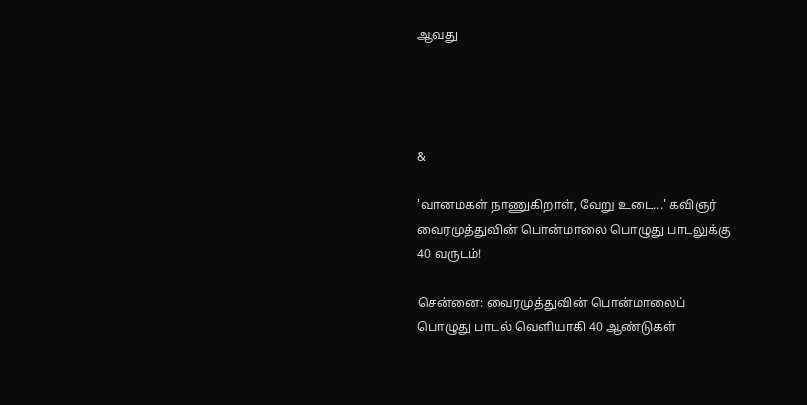ஆவது




&

'வானமகள் நாணுகிறாள், வேறு உடை...' கவிஞர் வைரமுத்துவின் பொன்மாலை பொழுது பாடலுக்கு 40 வருடம்!

சென்னை: வைரமுத்துவின் பொன்மாலைப் பொழுது பாடல் வெளியாகி 40 ஆண்டுகள்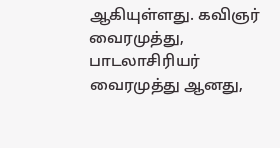ஆகியுள்ளது. கவிஞர் வைரமுத்து, பாடலாசிரியர் வைரமுத்து ஆனது,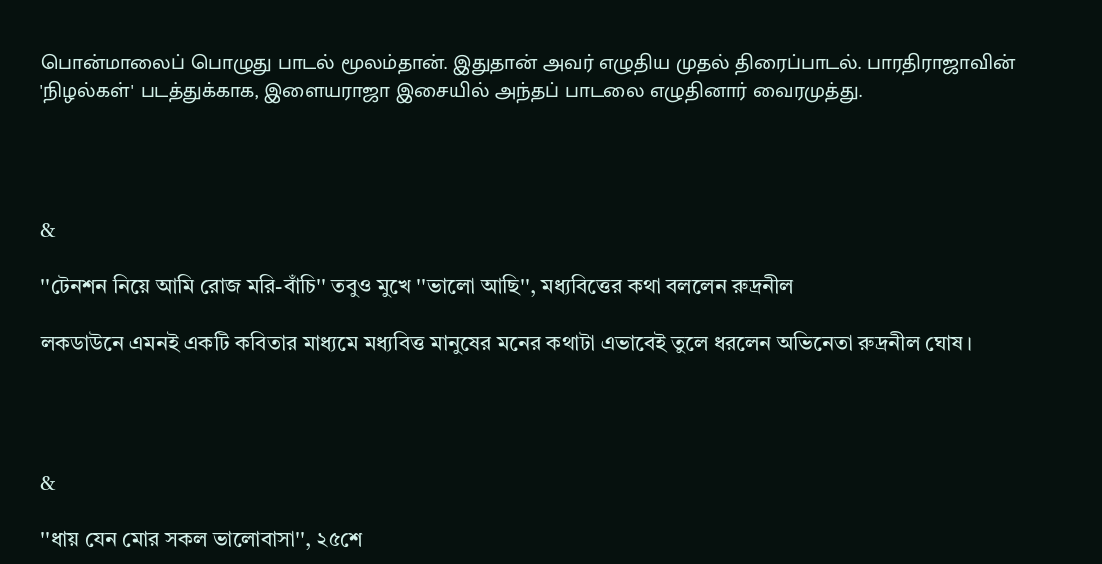பொன்மாலைப் பொழுது பாடல் மூலம்தான். இதுதான் அவர் எழுதிய முதல் திரைப்பாடல். பாரதிராஜாவின் 'நிழல்கள்' படத்துக்காக, இளையராஜா இசையில் அந்தப் பாடலை எழுதினார் வைரமுத்து.




&

''টেনশন নিয়ে আমি রোজ মরি-বাঁচি'' তবুও মুখে ''ভালো আছি'', মধ্যবিত্তের কথা বললেন রুদ্রনীল

লকডাউনে এমনই একটি কবিতার মাধ্যমে মধ্যবিত্ত মানুষের মনের কথাটা এভাবেই তুলে ধরলেন অভিনেতা রুদ্রনীল ঘোষ।




&

''ধায় যেন মোর সকল ভালোবাসা'', ২৫শে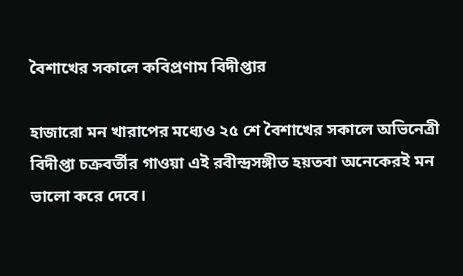বৈশাখের সকালে কবিপ্রণাম বিদীপ্তার

হাজারো মন খারাপের মধ্যেও ২৫ শে বৈশাখের সকালে অভিনেত্রী বিদীপ্তা চক্রবর্তীর গাওয়া এই রবীন্দ্রসঙ্গীত হয়তবা অনেকেরই মন ভালো করে দেবে।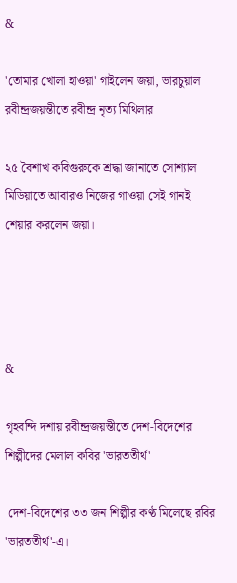&

'তোমার খোলা হাওয়া' গাইলেন জয়া, ভারচুয়াল রবীন্দ্রজয়ন্তীতে রবীন্দ্র নৃত্য মিথিলার

২৫ বৈশাখ কবিগুরুকে শ্রদ্ধা জানাতে সোশ্যাল মিডিয়াতে আবারও নিজের গাওয়া সেই গানই শেয়ার করলেন জয়া।




&

গৃহবন্দি দশায় রবীন্দ্রজয়ন্তীতে দেশ-বিদেশের শিল্পীদের মেলাল কবির 'ভারততীর্থ'

 দেশ-বিদেশের ৩৩ জন শিল্পীর কণ্ঠ মিলেছে রবির 'ভারততীর্থ'-এ।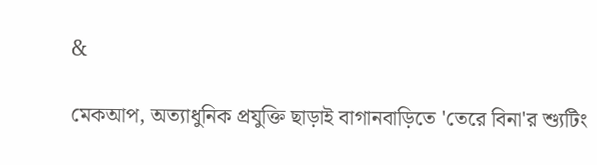&

মেকআপ, অত্যাধুনিক প্রযুক্তি ছাড়াই বাগানবাড়িতে 'তেরে বিনা'র শ্যুটিং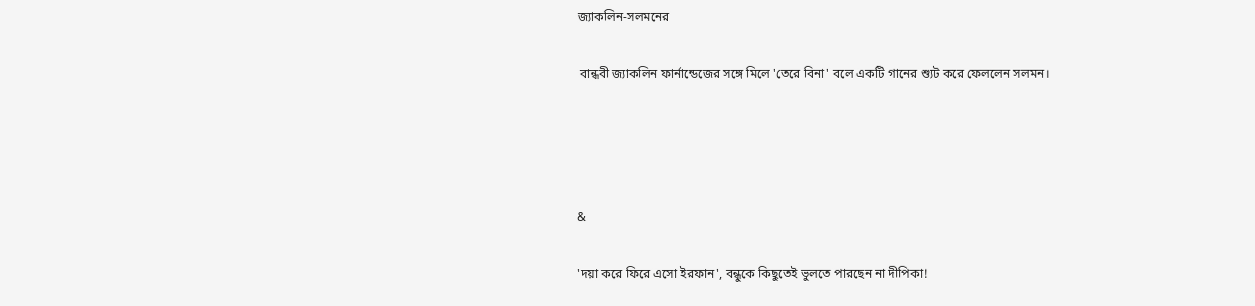জ্যাকলিন-সলমনের

 বান্ধবী জ্যাকলিন ফার্নান্ডেজের সঙ্গে মিলে 'তেরে বিনা' বলে একটি গানের শ্যুট করে ফেললেন সলমন।




&

'দয়া করে ফিরে এসো ইরফান', বন্ধুকে কিছুতেই ভুলতে পারছেন না দীপিকা!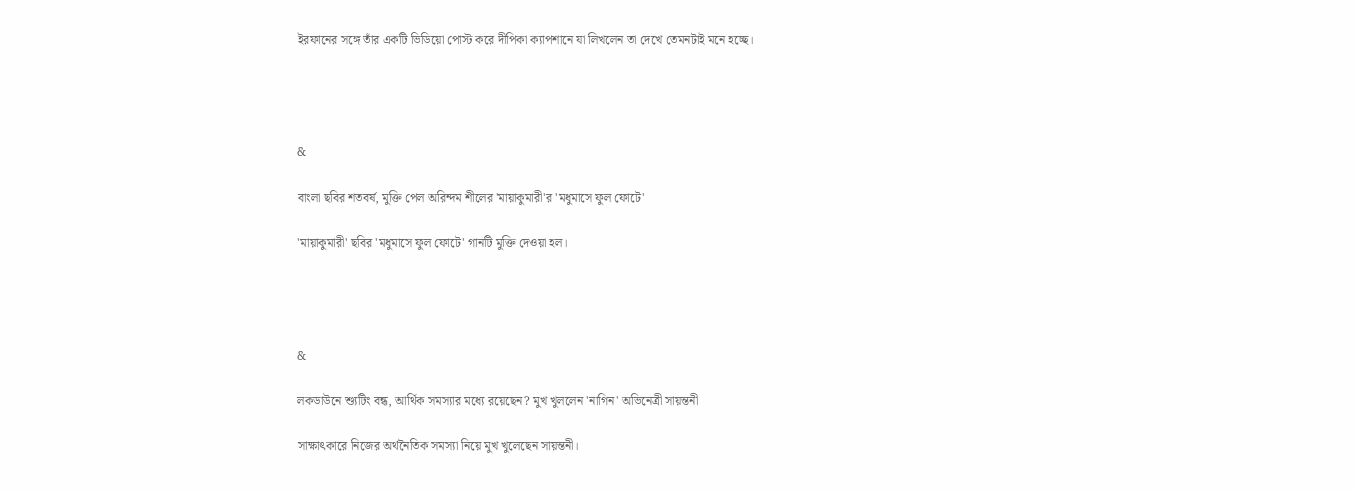ইরফানের সঙ্গে তাঁর একটি ভিডিয়ো পোস্ট করে দীপিকা ক্যাপশানে যা লিখলেন তা দেখে তেমনটাই মনে হচ্ছে।




&

বাংলা ছবির শতবর্ষ, মুক্তি পেল অরিন্দম শীলের 'মায়াকুমারী'র 'মধুমাসে ফুল ফোটে'

'মায়াকুমারী' ছবির 'মধুমাসে ফুল ফোটে' গানটি মুক্তি দেওয়া হল।




&

লকডাউনে শ্যুটিং বন্ধ, আর্থিক সমস্যার মধ্যে রয়েছেন? মুখ খুললেন 'নাগিন' অভিনেত্রী সায়ন্তনী

সাক্ষাৎকারে নিজের অর্থনৈতিক সমস্যা নিয়ে মুখ খুলেছেন সায়ন্তনী।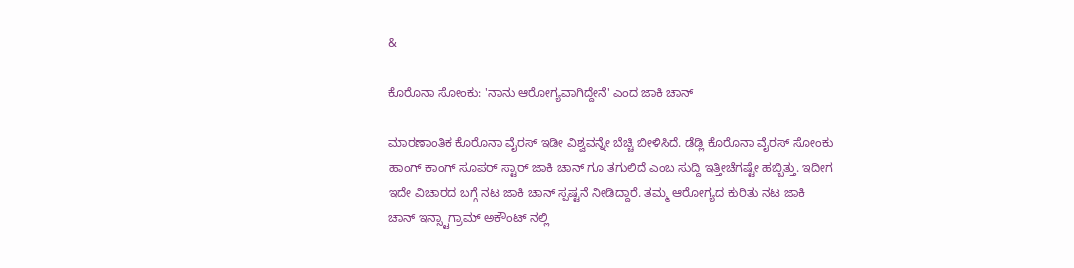&

ಕೊರೊನಾ ಸೋಂಕು: 'ನಾನು ಆರೋಗ್ಯವಾಗಿದ್ದೇನೆ' ಎಂದ ಜಾಕಿ ಚಾನ್

ಮಾರಣಾಂತಿಕ ಕೊರೊನಾ ವೈರಸ್ ಇಡೀ ವಿಶ್ವವನ್ನೇ ಬೆಚ್ಚಿ ಬೀಳಿಸಿದೆ. ಡೆಡ್ಲಿ ಕೊರೊನಾ ವೈರಸ್ ಸೋಂಕು ಹಾಂಗ್ ಕಾಂಗ್ ಸೂಪರ್ ಸ್ಟಾರ್ ಜಾಕಿ ಚಾನ್ ಗೂ ತಗುಲಿದೆ ಎಂಬ ಸುದ್ದಿ ಇತ್ತೀಚೆಗಷ್ಟೇ ಹಬ್ಬಿತ್ತು. ಇದೀಗ ಇದೇ ವಿಚಾರದ ಬಗ್ಗೆ ನಟ ಜಾಕಿ ಚಾನ್ ಸ್ಪಷ್ಟನೆ ನೀಡಿದ್ದಾರೆ. ತಮ್ಮ ಆರೋಗ್ಯದ ಕುರಿತು ನಟ ಜಾಕಿ ಚಾನ್ ಇನ್ಸ್ಟಾಗ್ರಾಮ್ ಅಕೌಂಟ್ ನಲ್ಲಿ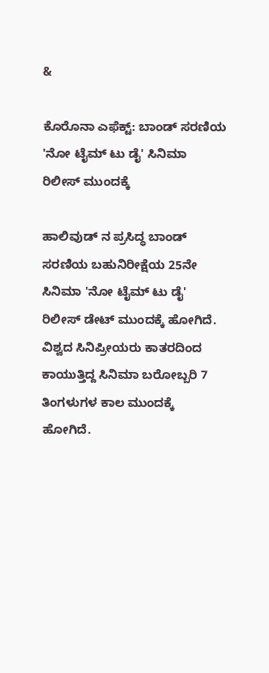&

ಕೊರೊನಾ ಎಫೆಕ್ಟ್: ಬಾಂಡ್ ಸರಣಿಯ 'ನೋ ಟೈಮ್ ಟು ಡೈ' ಸಿನಿಮಾ ರಿಲೀಸ್ ಮುಂದಕ್ಕೆ

ಹಾಲಿವುಡ್ ನ ಪ್ರಸಿದ್ಧ ಬಾಂಡ್ ಸರಣಿಯ ಬಹುನಿರೀಕ್ಷೆಯ 25ನೇ ಸಿನಿಮಾ 'ನೋ ಟೈಮ್ ಟು ಡೈ' ರಿಲೀಸ್ ಡೇಟ್ ಮುಂದಕ್ಕೆ ಹೋಗಿದೆ. ವಿಶ್ವದ ಸಿನಿಪ್ರೀಯರು ಕಾತರದಿಂದ ಕಾಯುತ್ತಿದ್ದ ಸಿನಿಮಾ ಬರೋಬ್ಬರಿ 7 ತಿಂಗಳುಗಳ ಕಾಲ ಮುಂದಕ್ಕೆ ಹೋಗಿದೆ.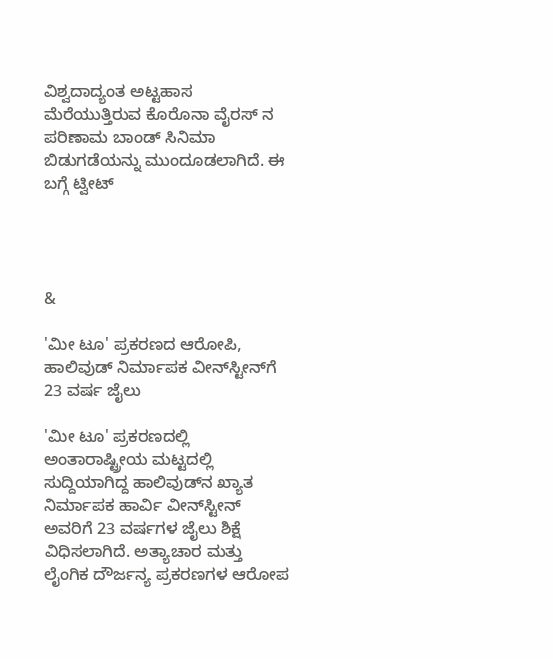ವಿಶ್ವದಾದ್ಯಂತ ಅಟ್ಟಹಾಸ ಮೆರೆಯುತ್ತಿರುವ ಕೊರೊನಾ ವೈರಸ್ ನ ಪರಿಣಾಮ ಬಾಂಡ್ ಸಿನಿಮಾ ಬಿಡುಗಡೆಯನ್ನು ಮುಂದೂಡಲಾಗಿದೆ. ಈ ಬಗ್ಗೆ ಟ್ವೀಟ್




&

'ಮೀ ಟೂ' ಪ್ರಕರಣದ ಆರೋಪಿ, ಹಾಲಿವುಡ್ ನಿರ್ಮಾಪಕ ವೀನ್‌ಸ್ಟೀನ್‌ಗೆ 23 ವರ್ಷ ಜೈಲು

'ಮೀ ಟೂ' ಪ್ರಕರಣದಲ್ಲಿ ಅಂತಾರಾಷ್ಟ್ರೀಯ ಮಟ್ಟದಲ್ಲಿ ಸುದ್ದಿಯಾಗಿದ್ದ ಹಾಲಿವುಡ್‌ನ ಖ್ಯಾತ ನಿರ್ಮಾಪಕ ಹಾರ್ವಿ ವೀನ್‌ಸ್ಟೀನ್ ಅವರಿಗೆ 23 ವರ್ಷಗಳ ಜೈಲು ಶಿಕ್ಷೆ ವಿಧಿಸಲಾಗಿದೆ. ಅತ್ಯಾಚಾರ ಮತ್ತು ಲೈಂಗಿಕ ದೌರ್ಜನ್ಯ ಪ್ರಕರಣಗಳ ಆರೋಪ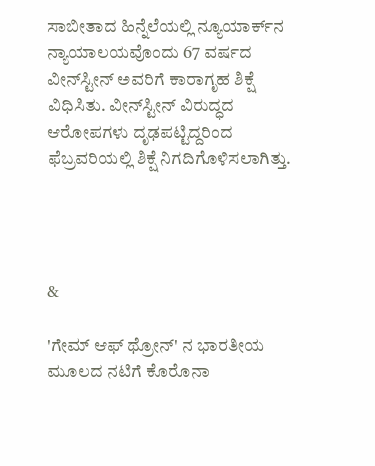ಸಾಬೀತಾದ ಹಿನ್ನೆಲೆಯಲ್ಲಿ ನ್ಯೂಯಾರ್ಕ್‌ನ ನ್ಯಾಯಾಲಯವೊಂದು 67 ವರ್ಷದ ವೀನ್‌ಸ್ಟೀನ್ ಅವರಿಗೆ ಕಾರಾಗೃಹ ಶಿಕ್ಷೆ ವಿಧಿಸಿತು. ವೀನ್‌ಸ್ಟೀನ್ ವಿರುದ್ಧದ ಆರೋಪಗಳು ದೃಢಪಟ್ಟಿದ್ದರಿಂದ ಫೆಬ್ರವರಿಯಲ್ಲಿ ಶಿಕ್ಷೆ ನಿಗದಿಗೊಳಿಸಲಾಗಿತ್ತು.




&

'ಗೇಮ್‌ ಆಫ್ ಥ್ರೋನ್‌' ನ ಭಾರತೀಯ ಮೂಲದ ನಟಿಗೆ ಕೊರೊನಾ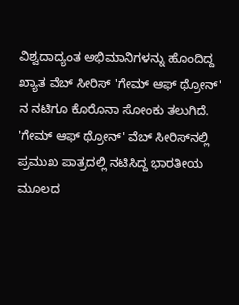ವಿಶ್ವದಾದ್ಯಂತ ಅಭಿಮಾನಿಗಳನ್ನು ಹೊಂದಿದ್ದ ಖ್ಯಾತ ವೆಬ್ ಸೀರಿಸ್ 'ಗೇಮ್ ಆಫ್ ಥ್ರೋನ್' ನ ನಟಿಗೂ ಕೊರೊನಾ ಸೋಂಕು ತಲುಗಿದೆ. 'ಗೇಮ್ ಆಫ್ ಥ್ರೋನ್' ವೆಬ್ ಸೀರಿಸ್‌ನಲ್ಲಿ ಪ್ರಮುಖ ಪಾತ್ರದಲ್ಲಿ ನಟಿಸಿದ್ದ ಭಾರತೀಯ ಮೂಲದ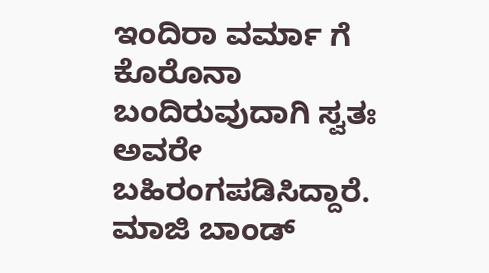ಇಂದಿರಾ ವರ್ಮಾ ಗೆ ಕೊರೊನಾ ಬಂದಿರುವುದಾಗಿ ಸ್ವತಃ ಅವರೇ ಬಹಿರಂಗಪಡಿಸಿದ್ದಾರೆ. ಮಾಜಿ ಬಾಂಡ್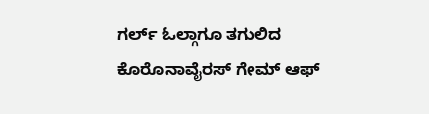ಗರ್ಲ್ ಓಲ್ಗಾಗೂ ತಗುಲಿದ ಕೊರೊನಾವೈರಸ್ ಗೇಮ್‌ ಆಫ್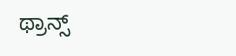ಥ್ರಾನ್ಸ್‌